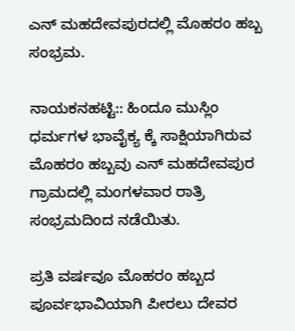ಎನ್ ಮಹದೇವಪುರದಲ್ಲಿ ಮೊಹರಂ ಹಬ್ಬ ಸಂಭ್ರಮ.

ನಾಯಕನಹಟ್ಟಿ:: ಹಿಂದೂ ಮುಸ್ಲಿಂ ಧರ್ಮಗಳ ಭಾವೈಕ್ಯ ಕ್ಕೆ ಸಾಕ್ಷಿಯಾಗಿರುವ ಮೊಹರಂ ಹಬ್ಬವು ಎನ್ ಮಹದೇವಪುರ ಗ್ರಾಮದಲ್ಲಿ ಮಂಗಳವಾರ ರಾತ್ರಿ ಸಂಭ್ರಮದಿಂದ ನಡೆಯಿತು.

ಪ್ರತಿ ವರ್ಷವೂ ಮೊಹರಂ ಹಬ್ಬದ ಪೂರ್ವಭಾವಿಯಾಗಿ ಪೀರಲು ದೇವರ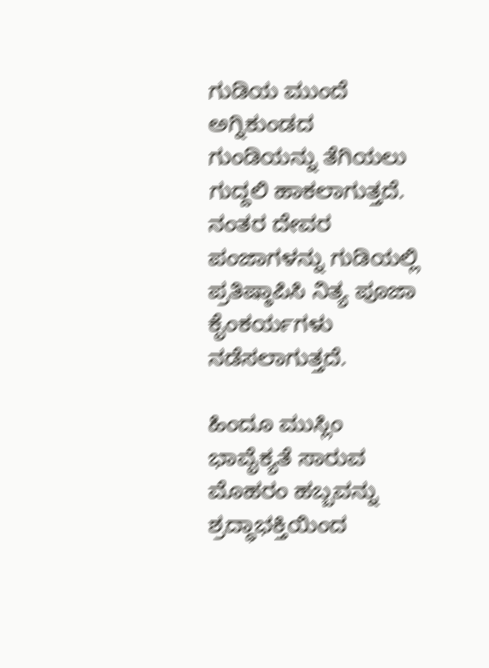ಗುಡಿಯ ಮುಂದೆ ಅಗ್ನಿಕುಂಡದ ಗುಂಡಿಯನ್ನು ತೆಗಿಯಲು ಗುದ್ದಲಿ ಹಾಕಲಾಗುತ್ತದೆ. ನಂತರ ದೇವರ ಪಂಜಾಗಳನ್ನು ಗುಡಿಯಲ್ಲಿ ಪ್ರತಿಷ್ಠಾಪಿಸಿ ನಿತ್ಯ ಪೂಜಾ ಕೈಂಕರ್ಯಗಳು ನಡೆಸಲಾಗುತ್ತದೆ.

ಹಿಂದೂ ಮುಸ್ಲಿಂ ಭಾವೈಕ್ಯತೆ ಸಾರುವ ಮೊಹರಂ ಹಬ್ಬವನ್ನು ಶ್ರದ್ಧಾಭಕ್ತಿಯಿಂದ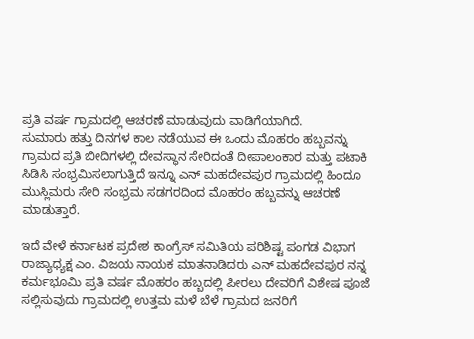ಪ್ರತಿ ವರ್ಷ ಗ್ರಾಮದಲ್ಲಿ ಆಚರಣೆ ಮಾಡುವುದು ವಾಡಿಗೆಯಾಗಿದೆ.
ಸುಮಾರು ಹತ್ತು ದಿನಗಳ ಕಾಲ ನಡೆಯುವ ಈ ಒಂದು ಮೊಹರಂ ಹಬ್ಬವನ್ನು ಗ್ರಾಮದ ಪ್ರತಿ ಬೀದಿಗಳಲ್ಲಿ ದೇವಸ್ಥಾನ ಸೇರಿದಂತೆ ದೀಪಾಲಂಕಾರ ಮತ್ತು ಪಟಾಕಿ ಸಿಡಿಸಿ ಸಂಭ್ರಮಿಸಲಾಗುತ್ತಿದೆ ಇನ್ನೂ ಎನ್ ಮಹದೇವಪುರ ಗ್ರಾಮದಲ್ಲಿ ಹಿಂದೂ ಮುಸ್ಲಿಮರು ಸೇರಿ ಸಂಭ್ರಮ ಸಡಗರದಿಂದ ಮೊಹರಂ ಹಬ್ಬವನ್ನು ಆಚರಣೆ ಮಾಡುತ್ತಾರೆ.

ಇದೆ ವೇಳೆ ಕರ್ನಾಟಕ ಪ್ರದೇಶ ಕಾಂಗ್ರೆಸ್ ಸಮಿತಿಯ ಪರಿಶಿಷ್ಟ ಪಂಗಡ ವಿಭಾಗ ರಾಜ್ಯಾಧ್ಯಕ್ಷ ಎಂ. ವಿಜಯ ನಾಯಕ ಮಾತನಾಡಿದರು ಎನ್ ಮಹದೇವಪುರ ನನ್ನ ಕರ್ಮಭೂಮಿ ಪ್ರತಿ ವರ್ಷ ಮೊಹರಂ ಹಬ್ಬದಲ್ಲಿ ಪೀರಲು ದೇವರಿಗೆ ವಿಶೇಷ ಪೂಜೆ ಸಲ್ಲಿಸುವುದು ಗ್ರಾಮದಲ್ಲಿ ಉತ್ತಮ ಮಳೆ ಬೆಳೆ ಗ್ರಾಮದ ಜನರಿಗೆ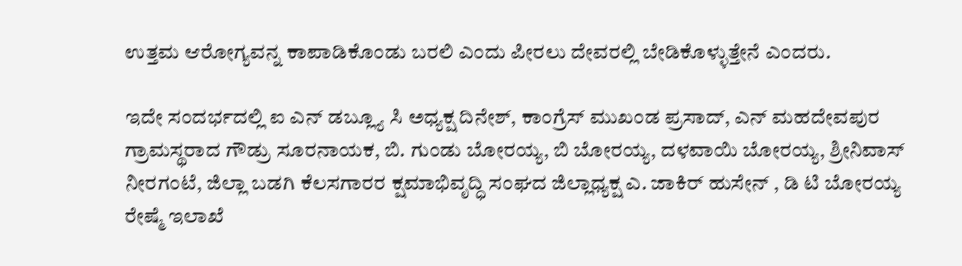ಉತ್ತಮ ಆರೋಗ್ಯವನ್ನ ಕಾಪಾಡಿಕೊಂಡು ಬರಲಿ ಎಂದು ಪೀರಲು ದೇವರಲ್ಲಿ ಬೇಡಿಕೊಳ್ಳುತ್ತೇನೆ ಎಂದರು.

ಇದೇ ಸಂದರ್ಭದಲ್ಲಿ ಐ ಎನ್ ಡಬ್ಲ್ಯೂ ಸಿ ಅಧ್ಯಕ್ಷ ದಿನೇಶ್, ಕಾಂಗ್ರೆಸ್ ಮುಖಂಡ ಪ್ರಸಾದ್, ಎನ್ ಮಹದೇವಪುರ ಗ್ರಾಮಸ್ಥರಾದ ಗೌಡ್ರು ಸೂರನಾಯಕ, ಬಿ. ಗುಂಡು ಬೋರಯ್ಯ, ಬಿ ಬೋರಯ್ಯ, ದಳವಾಯಿ ಬೋರಯ್ಯ, ಶ್ರೀನಿವಾಸ್ ನೀರಗಂಟೆ, ಜಿಲ್ಲಾ ಬಡಗಿ ಕೆಲಸಗಾರರ ಕ್ಷಮಾಭಿವೃದ್ಧಿ ಸಂಘದ ಜಿಲ್ಲಾಧ್ಯಕ್ಷ ಎ. ಜಾಕಿರ್ ಹುಸೇನ್ , ಡಿ ಟಿ ಬೋರಯ್ಯ ರೇಷ್ಮೆ ಇಲಾಖೆ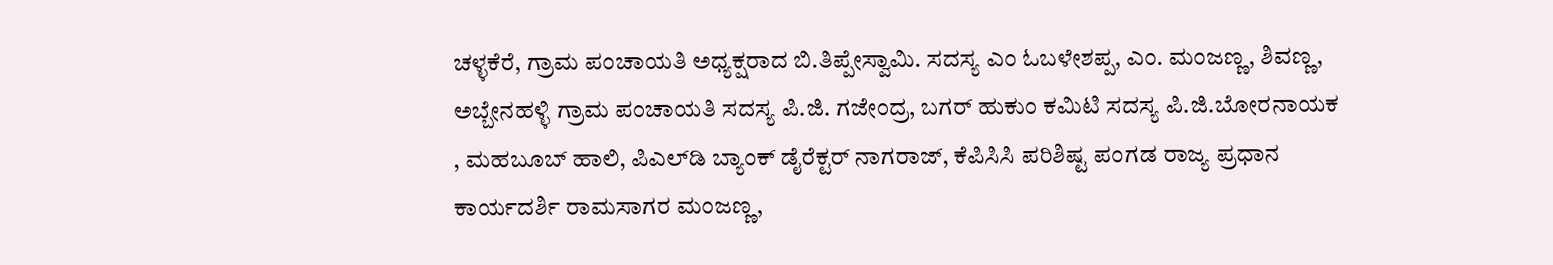ಚಳ್ಳಕೆರೆ, ಗ್ರಾಮ ಪಂಚಾಯತಿ ಅಧ್ಯಕ್ಷರಾದ ಬಿ.ತಿಪ್ಪೇಸ್ವಾಮಿ. ಸದಸ್ಯ ಎಂ ಓಬಳೇಶಪ್ಪ, ಎಂ. ಮಂಜಣ್ಣ, ಶಿವಣ್ಣ, ಅಬ್ಬೇನಹಳ್ಳಿ ಗ್ರಾಮ ಪಂಚಾಯತಿ ಸದಸ್ಯ ಪಿ.ಜಿ. ಗಜೇಂದ್ರ, ಬಗರ್ ಹುಕುಂ ಕಮಿಟಿ ಸದಸ್ಯ ಪಿ.ಜಿ.ಬೋರನಾಯಕ , ಮಹಬೂಬ್ ಹಾಲಿ, ಪಿಎಲ್‌ಡಿ ಬ್ಯಾಂಕ್ ಡೈರೆಕ್ಟರ್ ನಾಗರಾಜ್, ಕೆಪಿಸಿಸಿ ಪರಿಶಿಷ್ಟ ಪಂಗಡ ರಾಜ್ಯ ಪ್ರಧಾನ ಕಾರ್ಯದರ್ಶಿ ರಾಮಸಾಗರ ಮಂಜಣ್ಣ,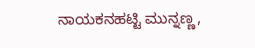ನಾಯಕನಹಟ್ಟಿ ಮುನ್ನಣ್ಣ,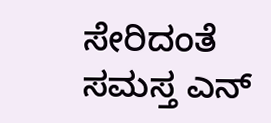ಸೇರಿದಂತೆ ಸಮಸ್ತ ಎನ್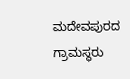ಮದೇವಪುರದ ಗ್ರಾಮಸ್ಥರು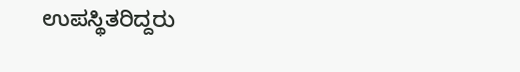ಉಪಸ್ಥಿತರಿದ್ದರು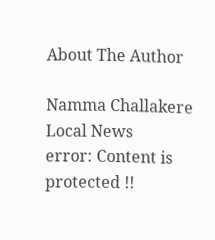About The Author

Namma Challakere Local News
error: Content is protected !!